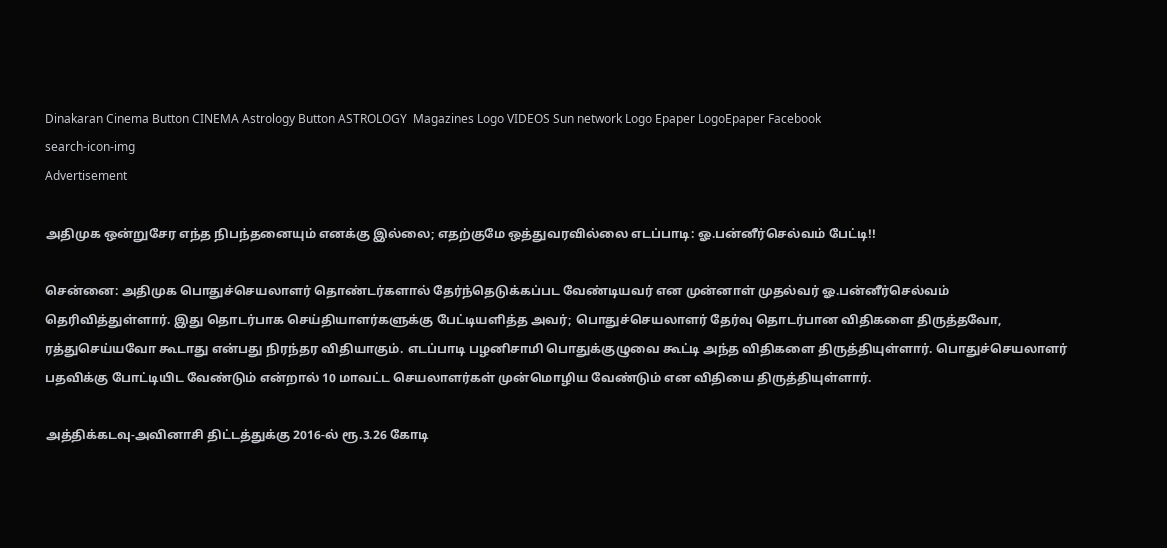Dinakaran Cinema Button CINEMA Astrology Button ASTROLOGY  Magazines Logo VIDEOS Sun network Logo Epaper LogoEpaper Facebook
search-icon-img
Advertisement

அதிமுக ஒன்றுசேர எந்த நிபந்தனையும் எனக்கு இல்லை; எதற்குமே ஒத்துவரவில்லை எடப்பாடி: ஓ.பன்னீர்செல்வம் பேட்டி!!

சென்னை: அதிமுக பொதுச்செயலாளர் தொண்டர்களால் தேர்ந்தெடுக்கப்பட வேண்டியவர் என முன்னாள் முதல்வர் ஓ.பன்னீர்செல்வம் தெரிவித்துள்ளார். இது தொடர்பாக செய்தியாளர்களுக்கு பேட்டியளித்த அவர்; பொதுச்செயலாளர் தேர்வு தொடர்பான விதிகளை திருத்தவோ, ரத்துசெய்யவோ கூடாது என்பது நிரந்தர விதியாகும். எடப்பாடி பழனிசாமி பொதுக்குழுவை கூட்டி அந்த விதிகளை திருத்தியுள்ளார். பொதுச்செயலாளர் பதவிக்கு போட்டியிட வேண்டும் என்றால் 10 மாவட்ட செயலாளர்கள் முன்மொழிய வேண்டும் என விதியை திருத்தியுள்ளார்.

அத்திக்கடவு-அவினாசி திட்டத்துக்கு 2016-ல் ரூ.3.26 கோடி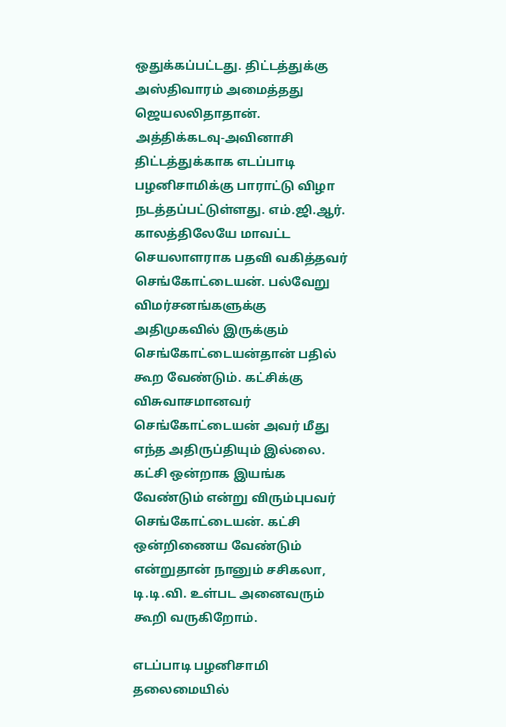ஒதுக்கப்பட்டது. திட்டத்துக்கு அஸ்திவாரம் அமைத்தது ஜெயலலிதாதான். அத்திக்கடவு-அவினாசி திட்டத்துக்காக எடப்பாடி பழனிசாமிக்கு பாராட்டு விழா நடத்தப்பட்டுள்ளது. எம்.ஜி.ஆர். காலத்திலேயே மாவட்ட செயலாளராக பதவி வகித்தவர் செங்கோட்டையன். பல்வேறு விமர்சனங்களுக்கு அதிமுகவில் இருக்கும் செங்கோட்டையன்தான் பதில் கூற வேண்டும். கட்சிக்கு விசுவாசமானவர் செங்கோட்டையன் அவர் மீது எந்த அதிருப்தியும் இல்லை. கட்சி ஒன்றாக இயங்க வேண்டும் என்று விரும்புபவர் செங்கோட்டையன். கட்சி ஒன்றிணைய வேண்டும் என்றுதான் நானும் சசிகலா, டி.டி.வி. உள்பட அனைவரும் கூறி வருகிறோம்.

எடப்பாடி பழனிசாமி தலைமையில்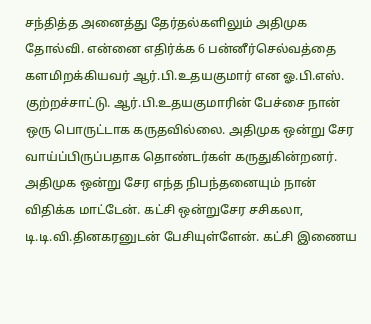சந்தித்த அனைத்து தேர்தல்களிலும் அதிமுக தோல்வி. என்னை எதிர்க்க 6 பன்னீர்செல்வத்தை களமிறக்கியவர் ஆர்.பி.உதயகுமார் என ஓ.பி.எஸ். குற்றச்சாட்டு. ஆர்.பி.உதயகுமாரின் பேச்சை நான் ஒரு பொருட்டாக கருதவில்லை. அதிமுக ஒன்று சேர வாய்ப்பிருப்பதாக தொண்டர்கள் கருதுகின்றனர். அதிமுக ஒன்று சேர எந்த நிபந்தனையும் நான் விதிக்க மாட்டேன். கட்சி ஒன்றுசேர சசிகலா, டி.டி.வி.தினகரனுடன் பேசியுள்ளேன். கட்சி இணைய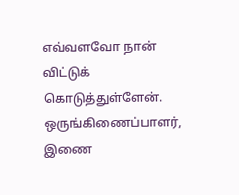எவ்வளவோ நான் விட்டுக் கொடுத்துள்ளேன். ஒருங்கிணைப்பாளர், இணை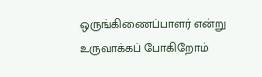ஒருங்கிணைப்பாளர் என்று உருவாக்கப் போகிறோம்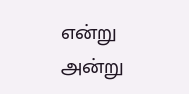என்று அன்று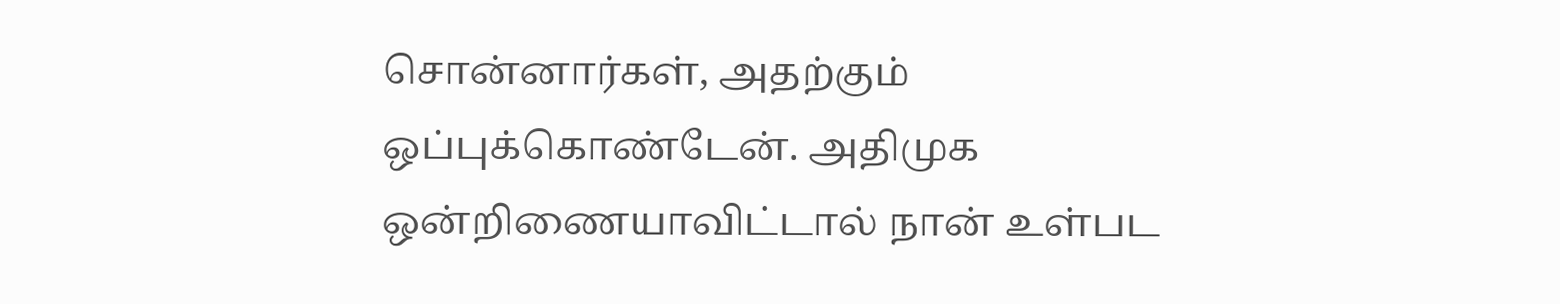சொன்னார்கள், அதற்கும் ஒப்புக்கொண்டேன். அதிமுக ஒன்றிணையாவிட்டால் நான் உள்பட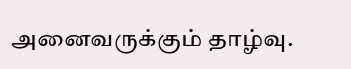அனைவருக்கும் தாழ்வு.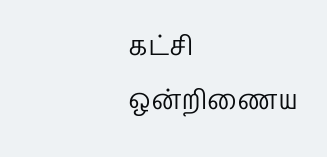கட்சி ஒன்றிணைய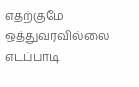எதற்குமே ஒத்துவரவில்லை எடப்பாடி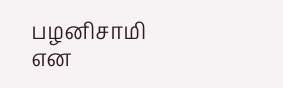பழனிசாமி என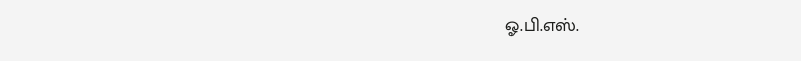ஓ.பி.எஸ்.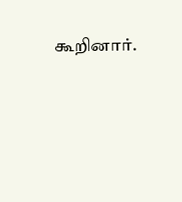கூறினார்.